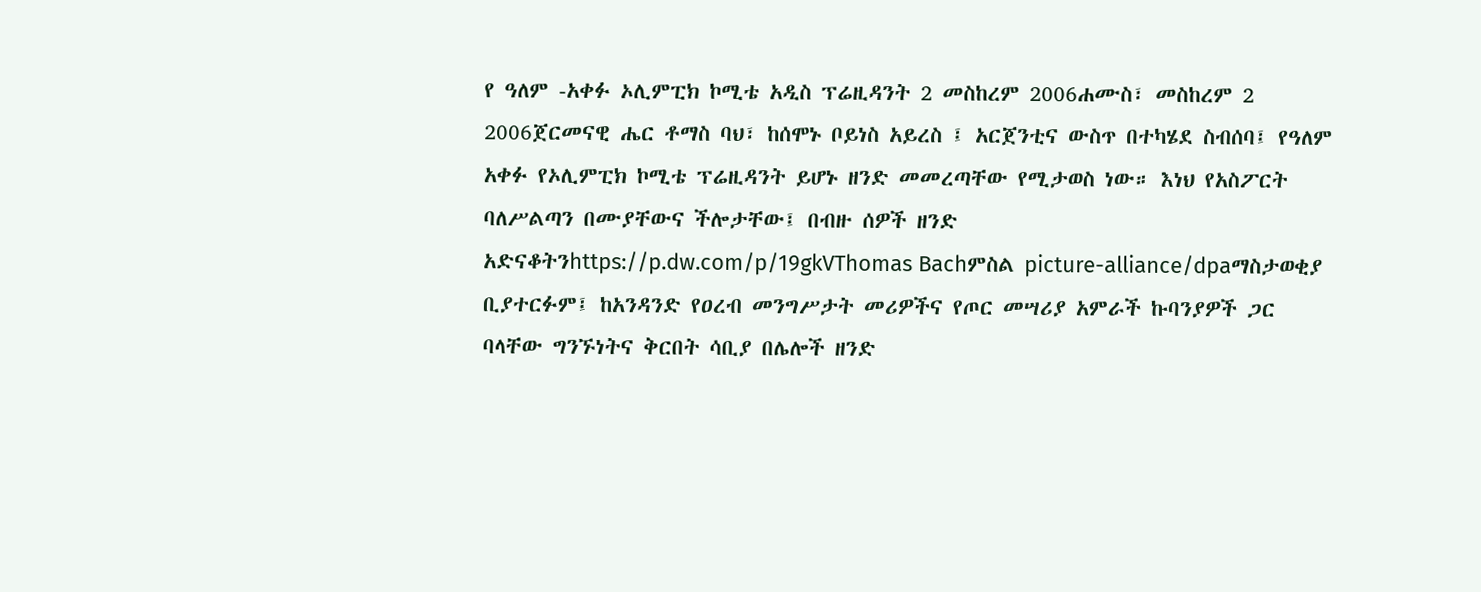የ ዓለም -አቀፉ ኦሊምፒክ ኮሚቴ አዲስ ፕሬዚዳንት 2 መስከረም 2006ሐሙስ፣ መስከረም 2 2006ጀርመናዊ ሔር ቶማስ ባህ፣ ከሰሞኑ ቦይነስ አይረስ ፤ አርጀንቲና ውስጥ በተካሄደ ስብሰባ፤ የዓለም አቀፉ የኦሊምፒክ ኮሚቴ ፕሬዚዳንት ይሆኑ ዘንድ መመረጣቸው የሚታወስ ነው። እነህ የአስፖርት ባለሥልጣን በሙያቸውና ችሎታቸው፤ በብዙ ሰዎች ዘንድ አድናቆትንhttps://p.dw.com/p/19gkVThomas Bachምስል picture-alliance/dpaማስታወቂያ ቢያተርፉም፤ ከአንዳንድ የዐረብ መንግሥታት መሪዎችና የጦር መሣሪያ አምራች ኩባንያዎች ጋር ባላቸው ግንኙነትና ቅርበት ሳቢያ በሌሎች ዘንድ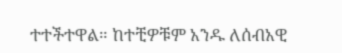ተተችተዋል። ከተቺዎቹም አንዱ ለሰብአዊ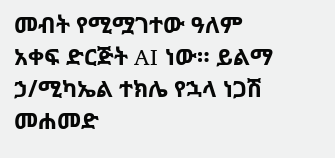መብት የሚሟገተው ዓለም አቀፍ ድርጅት AI ነው። ይልማ ኃ/ሚካኤል ተክሌ የኋላ ነጋሽ መሐመድ